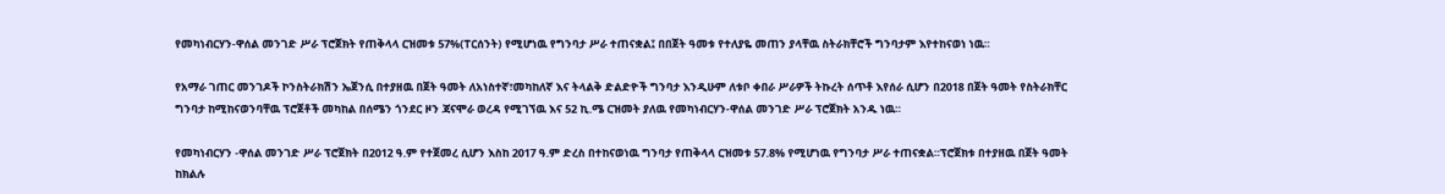የመካነብርሃን-ዋሰል መንገድ ሥራ ፕሮጀክት የጠቅላላ ርዝመቱ 57%(ፐርሰንት) የሚሆነዉ የግንባታ ሥራ ተጠናቋል፤ በበጀት ዓመቱ የተለያዬ መጠን ያላቸዉ ስትራክቸሮች ግንባታም እየተከናወነ ነዉ፡፡

የአማራ ገጠር መንገዶች ኮንስትራክሽን ኤጀንሲ በተያዘዉ በጀት ዓመት ለአነስተኛ፣መካከለኛ እና ትላልቅ ድልድዮች ግንባታ እንዲሁም ለቱቦ ቀበራ ሥራዎች ትኩረት ሰጥቶ እየሰራ ሲሆን በ2018 በጀት ዓመት የስትራክቸር ግንባታ ከሚከናወንባቸዉ ፕሮጀቶች መካከል በሰሜን ጎንደር ዞን ጃናሞራ ወረዳ የሚገኘዉ እና 52 ኪ.ሜ ርዝመት ያለዉ የመካነብርሃን-ዋሰል መንገድ ሥራ ፕሮጀክት አንዱ ነዉ፡፡

የመካነብርሃን -ዋሰል መንገድ ሥራ ፕሮጀክት በ2012 ዓ.ም የተጀመረ ሲሆን እስከ 2017 ዓ.ም ድረስ በተከናወነዉ ግንባታ የጠቅላላ ርዝመቱ 57.8% የሚሆነዉ የግንባታ ሥራ ተጠናቋል፡፡ፕሮጀክቱ በተያዘዉ በጀት ዓመት ከክልሉ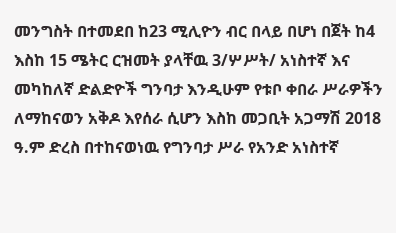መንግስት በተመደበ ከ23 ሚሊዮን ብር በላይ በሆነ በጀት ከ4 እስከ 15 ሜትር ርዝመት ያላቸዉ 3/ሦሥት/ አነስተኛ እና መካከለኛ ድልድዮች ግንባታ እንዲሁም የቱቦ ቀበራ ሥራዎችን ለማከናወን አቅዶ እየሰራ ሲሆን እስከ መጋቢት አጋማሽ 2018 ዓ.ም ድረስ በተከናወነዉ የግንባታ ሥራ የአንድ አነስተኛ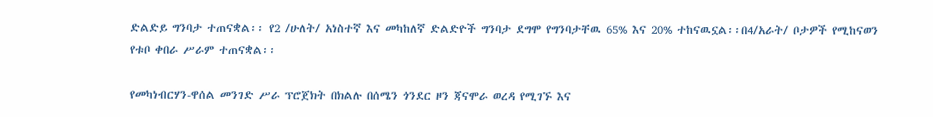ድልድይ ግንባታ ተጠናቋል፡፡ የ2 /ሁለት/ አነስተኛ እና መካከለኛ ድልድዮች ግንባታ ደግሞ የግንባታቸዉ 65% እና 20% ተከናዉኗል፡፡በ4/አራት/ ቦታዎች የሚከናወን የቱቦ ቀበራ ሥራም ተጠናቋል፡፡

የመካነብርሃን-ዋሰል መንገድ ሥራ ፕሮጀክት በክልሉ በሰሜን ጎንደር ዞን ጃናሞራ ወረዳ የሚገኙ እና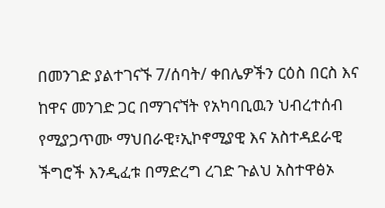በመንገድ ያልተገናኙ 7/ሰባት/ ቀበሌዎችን ርዕስ በርስ እና ከዋና መንገድ ጋር በማገናኘት የአካባቢዉን ህብረተሰብ የሚያጋጥሙ ማህበራዊ፣ኢኮኖሚያዊ እና አስተዳደራዊ ችግሮች እንዲፈቱ በማድረግ ረገድ ጉልህ አስተዋፅኦ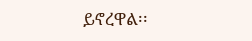ይኖረዋል፡፡